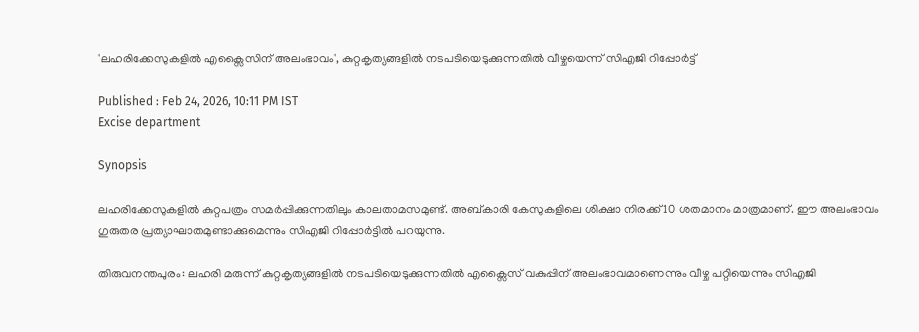'ലഹരിക്കേസുകളിൽ എക്സൈസിന് അലംഭാവം', കുറ്റകൃത്യങ്ങളിൽ നടപടിയെടുക്കുന്നതിൽ വീഴ്ചയെന്ന് സിഎജി റിപ്പോർട്ട്

Published : Feb 24, 2026, 10:11 PM IST
Excise department

Synopsis

ലഹരിക്കേസുകളിൽ കുറ്റപത്രം സമര്‍പ്പിക്കുന്നതിലും കാലതാമസമുണ്ട്. അബ്കാരി കേസുകളിലെ ശിക്ഷാ നിരക്ക് 10 ശതമാനം മാത്രമാണ്. ഈ അലംഭാവം ഗുരുതര പ്രത്യാഘാതമുണ്ടാക്കുമെന്നും സിഎജി റിപ്പോർട്ടിൽ പറയുന്നു.

തിരുവനന്തപുരം: ലഹരി മരുന്ന് കുറ്റകൃത്യങ്ങളിൽ നടപടിയെടുക്കുന്നതിൽ എക്സൈസ് വകുപ്പിന് അലംഭാവമാണെന്നും വീഴ്ച പറ്റിയെന്നും സിഎജി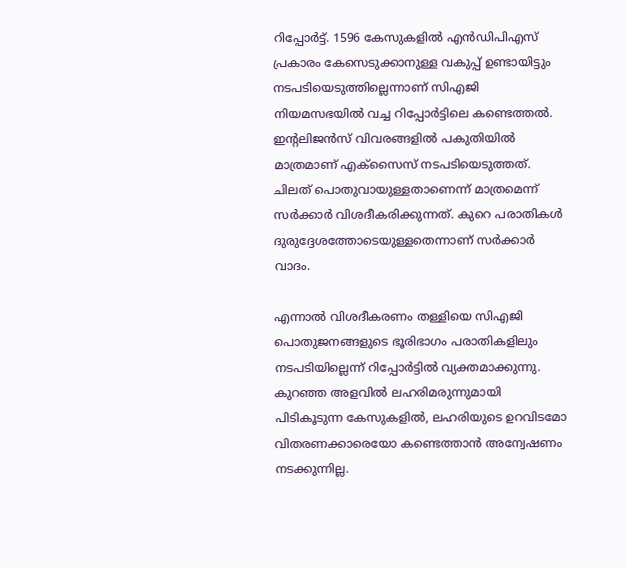റിപ്പോർട്ട്. 1596 കേസുകളിൽ എൻഡിപിഎസ് പ്രകാരം കേസെടുക്കാനുള്ള വകുപ്പ് ഉണ്ടായിട്ടും നടപടിയെടുത്തില്ലെന്നാണ് സിഎജി നിയമസഭയിൽ വച്ച റിപ്പോർട്ടിലെ കണ്ടെത്തൽ. ഇന്‍റലിജന്‍സ് വിവരങ്ങളിൽ പകുതിയിൽ മാത്രമാണ് എക്സൈസ് നടപടിയെടുത്തത്. ചിലത് പൊതുവായുള്ളതാണെന്ന് മാത്രമെന്ന് സര്‍ക്കാര്‍ വിശദീകരിക്കുന്നത്. കുറെ പരാതികൾ ദുരുദ്ദേശത്തോടെയുള്ളതെന്നാണ് സര്‍ക്കാര്‍ വാദം.

എന്നാൽ വിശദീകരണം തള്ളിയെ സിഎജി പൊതുജനങ്ങളുടെ ഭൂരിഭാഗം പരാതികളിലും നടപടിയില്ലെന്ന് റിപ്പോർട്ടിൽ വ്യക്തമാക്കുന്നു. കുറഞ്ഞ അളവിൽ ലഹരിമരുന്നുമായി പിടികൂടുന്ന കേസുകളിൽ, ലഹരിയുടെ ഉറവിടമോ വിതരണക്കാരെയോ കണ്ടെത്താൻ അന്വേഷണം നടക്കുന്നില്ല.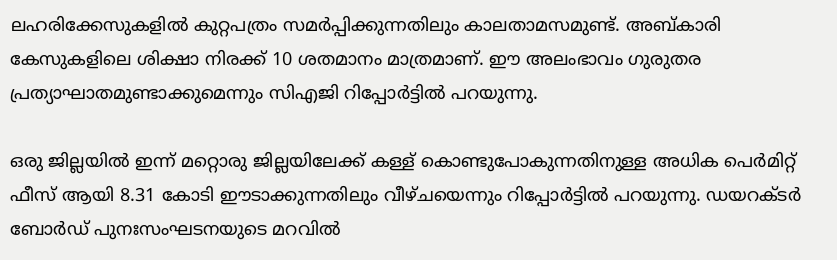ലഹരിക്കേസുകളിൽ കുറ്റപത്രം സമര്‍പ്പിക്കുന്നതിലും കാലതാമസമുണ്ട്. അബ്കാരി കേസുകളിലെ ശിക്ഷാ നിരക്ക് 10 ശതമാനം മാത്രമാണ്. ഈ അലംഭാവം ഗുരുതര പ്രത്യാഘാതമുണ്ടാക്കുമെന്നും സിഎജി റിപ്പോർട്ടിൽ പറയുന്നു.

ഒരു ജില്ലയിൽ ഇന്ന് മറ്റൊരു ജില്ലയിലേക്ക് കള്ള് കൊണ്ടുപോകുന്നതിനുള്ള അധിക പെർമിറ്റ് ഫീസ് ആയി 8.31 കോടി ഈടാക്കുന്നതിലും വീഴ്ചയെന്നും റിപ്പോർട്ടിൽ പറയുന്നു. ഡയറക്ടർ ബോർഡ് പുനഃസംഘടനയുടെ മറവിൽ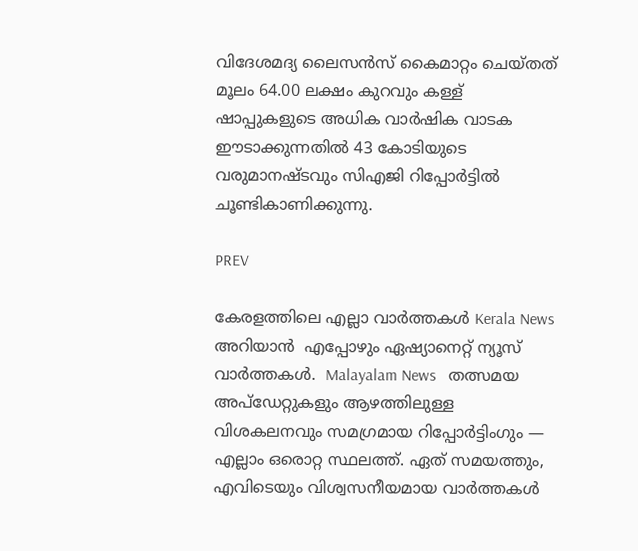വിദേശമദ്യ ലൈസൻസ് കൈമാറ്റം ചെയ്തത് മൂലം 64.00 ലക്ഷം കുറവും കള്ള് ഷാപ്പുകളുടെ അധിക വാർഷിക വാടക ഈടാക്കുന്നതിൽ 43 കോടിയുടെ വരുമാനഷ്ടവും സിഎജി റിപ്പോർട്ടിൽ ചൂണ്ടികാണിക്കുന്നു.

PREV

കേരളത്തിലെ എല്ലാ വാർത്തകൾ Kerala News അറിയാൻ  എപ്പോഴും ഏഷ്യാനെറ്റ് ന്യൂസ് വാർത്തകൾ.  Malayalam News   തത്സമയ അപ്‌ഡേറ്റുകളും ആഴത്തിലുള്ള വിശകലനവും സമഗ്രമായ റിപ്പോർട്ടിംഗും — എല്ലാം ഒരൊറ്റ സ്ഥലത്ത്. ഏത് സമയത്തും, എവിടെയും വിശ്വസനീയമായ വാർത്തകൾ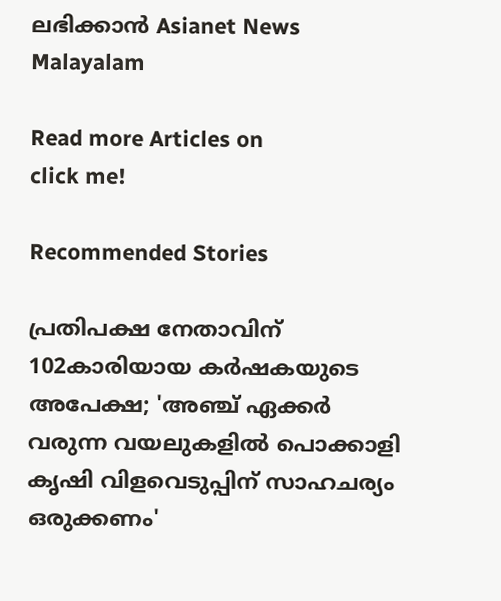ലഭിക്കാൻ Asianet News Malayalam

Read more Articles on
click me!

Recommended Stories

പ്രതിപക്ഷ നേതാവിന് 102കാരിയായ കർഷകയുടെ അപേക്ഷ; 'അഞ്ച് ഏക്കർ വരുന്ന വയലുകളിൽ പൊക്കാളി കൃഷി വിളവെടുപ്പിന് സാഹചര്യം ഒരുക്കണം'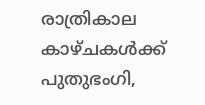രാത്രികാല കാഴ്ചകൾക്ക് പുതുഭംഗി,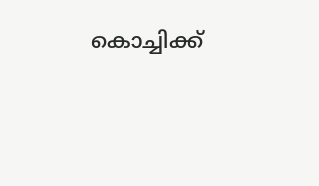കൊച്ചിക്ക്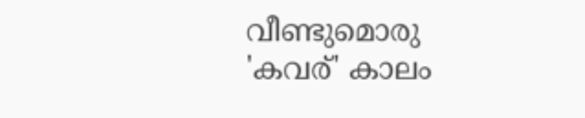വീണ്ടുമൊരു 'കവര്' കാലം